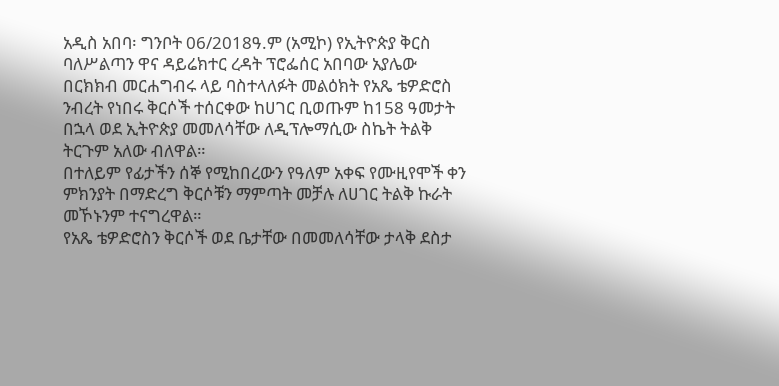አዲስ አበባ፡ ግንቦት 06/2018ዓ.ም (አሚኮ) የኢትዮጵያ ቅርስ ባለሥልጣን ዋና ዳይሬክተር ረዳት ፕሮፌሰር አበባው አያሌው በርክክብ መርሐግብሩ ላይ ባስተላለፉት መልዕክት የአጼ ቴዎድሮስ ንብረት የነበሩ ቅርሶች ተሰርቀው ከሀገር ቢወጡም ከ158 ዓመታት በኋላ ወደ ኢትዮጵያ መመለሳቸው ለዲፕሎማሲው ስኬት ትልቅ ትርጉም አለው ብለዋል።
በተለይም የፊታችን ሰኞ የሚከበረውን የዓለም አቀፍ የሙዚየሞች ቀን ምክንያት በማድረግ ቅርሶቹን ማምጣት መቻሉ ለሀገር ትልቅ ኩራት መኾኑንም ተናግረዋል።
የአጼ ቴዎድሮስን ቅርሶች ወደ ቤታቸው በመመለሳቸው ታላቅ ደስታ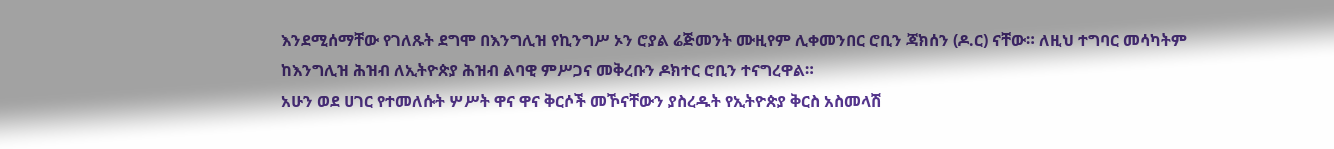እንደሚሰማቸው የገለጹት ደግሞ በእንግሊዝ የኪንግሥ ኦን ሮያል ሬጅመንት ሙዚየም ሊቀመንበር ሮቢን ጃክሰን (ዶ.ር) ናቸው። ለዚህ ተግባር መሳካትም ከእንግሊዝ ሕዝብ ለኢትዮጵያ ሕዝብ ልባዊ ምሥጋና መቅረቡን ዶክተር ሮቢን ተናግረዋል።
አሁን ወደ ሀገር የተመለሱት ሦሥት ዋና ዋና ቅርሶች መኾናቸውን ያስረዱት የኢትዮጵያ ቅርስ አስመላሽ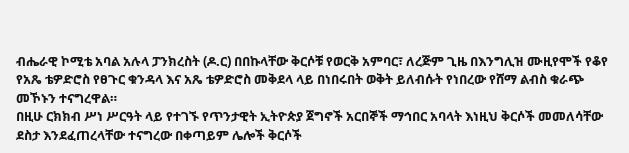ብሔራዊ ኮሚቴ አባል አሉላ ፓንክረስት (ዶ.ር) በበኩላቸው ቅርሶቹ የወርቅ አምባር፣ ለረጅም ጊዜ በእንግሊዝ ሙዚየሞች የቆየ የአጼ ቴዎድሮስ የፀጉር ቁንዳላ እና አጼ ቴዎድሮስ መቅደላ ላይ በነበሩበት ወቅት ይለብሱት የነበረው የሸማ ልብስ ቁራጭ መኾኑን ተናግረዋል።
በዚሁ ርክክብ ሥነ ሥርዓት ላይ የተገኙ የጥንታዊት ኢትዮጵያ ጀግኖች አርበኞች ማኅበር አባላት እነዚህ ቅርሶች መመለሳቸው ደስታ እንደፈጠረላቸው ተናግረው በቀጣይም ሌሎች ቅርሶች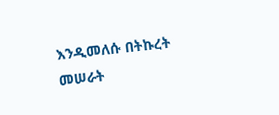እንዲመለሱ በትኩረት መሠራት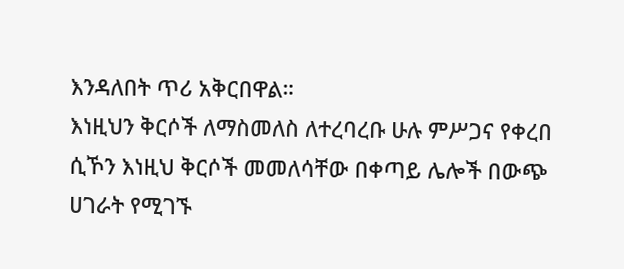እንዳለበት ጥሪ አቅርበዋል።
እነዚህን ቅርሶች ለማስመለስ ለተረባረቡ ሁሉ ምሥጋና የቀረበ ሲኾን እነዚህ ቅርሶች መመለሳቸው በቀጣይ ሌሎች በውጭ ሀገራት የሚገኙ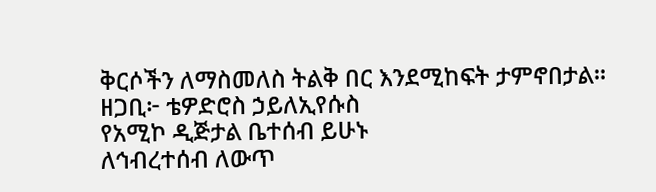ቅርሶችን ለማስመለስ ትልቅ በር እንደሚከፍት ታምኖበታል።
ዘጋቢ፦ ቴዎድሮስ ኃይለኢየሱስ
የአሚኮ ዲጅታል ቤተሰብ ይሁኑ
ለኅብረተሰብ ለውጥ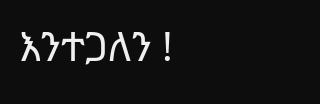እንተጋለን !